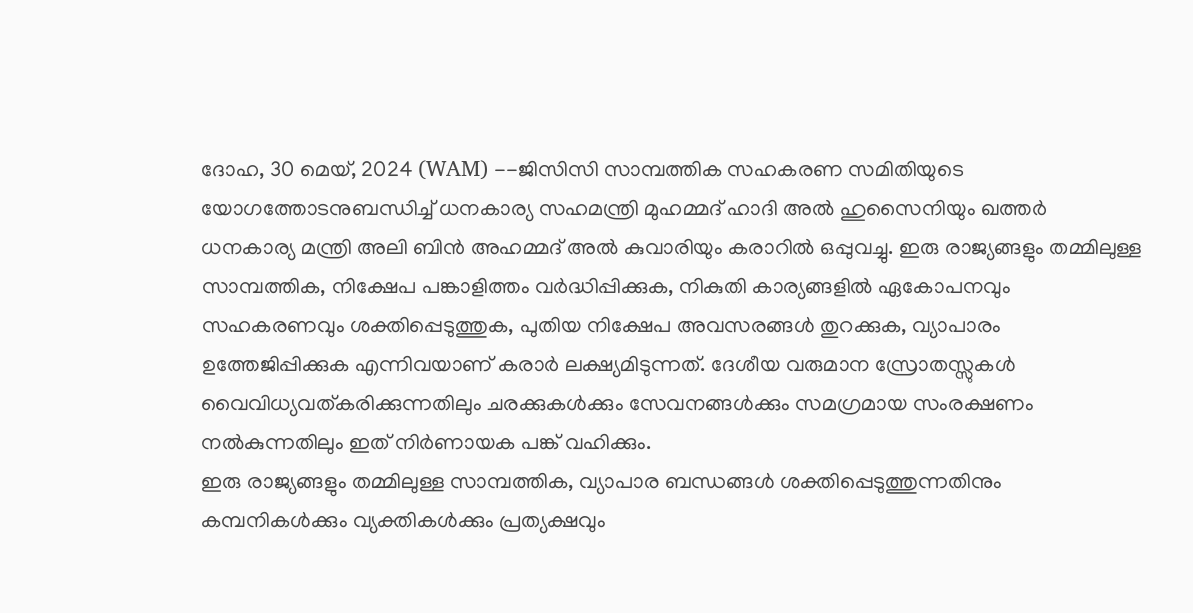ദോഹ, 30 മെയ്, 2024 (WAM) --ജിസിസി സാമ്പത്തിക സഹകരണ സമിതിയുടെ യോഗത്തോടനുബന്ധിച്ച് ധനകാര്യ സഹമന്ത്രി മുഹമ്മദ് ഹാദി അൽ ഹുസൈനിയും ഖത്തർ ധനകാര്യ മന്ത്രി അലി ബിൻ അഹമ്മദ് അൽ കുവാരിയും കരാറിൽ ഒപ്പുവച്ചു. ഇരു രാജ്യങ്ങളും തമ്മിലുള്ള സാമ്പത്തിക, നിക്ഷേപ പങ്കാളിത്തം വർദ്ധിപ്പിക്കുക, നികുതി കാര്യങ്ങളിൽ ഏകോപനവും സഹകരണവും ശക്തിപ്പെടുത്തുക, പുതിയ നിക്ഷേപ അവസരങ്ങൾ തുറക്കുക, വ്യാപാരം ഉത്തേജിപ്പിക്കുക എന്നിവയാണ് കരാർ ലക്ഷ്യമിടുന്നത്. ദേശീയ വരുമാന സ്രോതസ്സുകൾ വൈവിധ്യവത്കരിക്കുന്നതിലും ചരക്കുകൾക്കും സേവനങ്ങൾക്കും സമഗ്രമായ സംരക്ഷണം നൽകുന്നതിലും ഇത് നിർണായക പങ്ക് വഹിക്കും.
ഇരു രാജ്യങ്ങളും തമ്മിലുള്ള സാമ്പത്തിക, വ്യാപാര ബന്ധങ്ങൾ ശക്തിപ്പെടുത്തുന്നതിനും കമ്പനികൾക്കും വ്യക്തികൾക്കും പ്രത്യക്ഷവും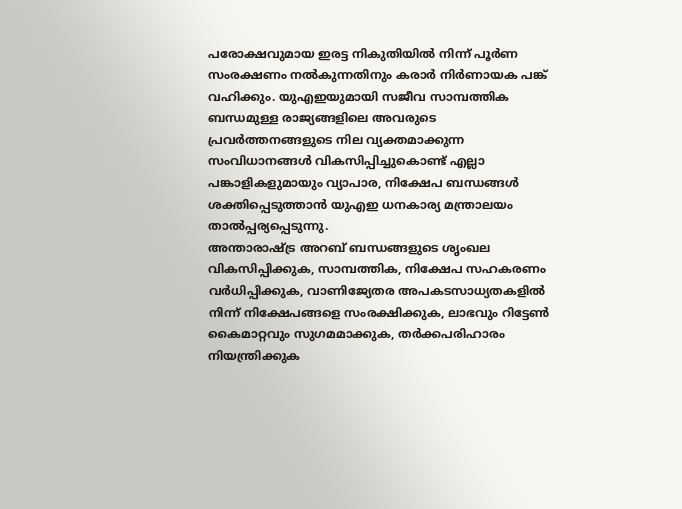പരോക്ഷവുമായ ഇരട്ട നികുതിയിൽ നിന്ന് പൂർണ സംരക്ഷണം നൽകുന്നതിനും കരാർ നിർണായക പങ്ക് വഹിക്കും. യുഎഇയുമായി സജീവ സാമ്പത്തിക ബന്ധമുള്ള രാജ്യങ്ങളിലെ അവരുടെ പ്രവർത്തനങ്ങളുടെ നില വ്യക്തമാക്കുന്ന സംവിധാനങ്ങൾ വികസിപ്പിച്ചുകൊണ്ട് എല്ലാ പങ്കാളികളുമായും വ്യാപാര, നിക്ഷേപ ബന്ധങ്ങൾ ശക്തിപ്പെടുത്താൻ യുഎഇ ധനകാര്യ മന്ത്രാലയം താൽപ്പര്യപ്പെടുന്നു.
അന്താരാഷ്ട്ര അറബ് ബന്ധങ്ങളുടെ ശൃംഖല വികസിപ്പിക്കുക, സാമ്പത്തിക, നിക്ഷേപ സഹകരണം വർധിപ്പിക്കുക, വാണിജ്യേതര അപകടസാധ്യതകളിൽ നിന്ന് നിക്ഷേപങ്ങളെ സംരക്ഷിക്കുക, ലാഭവും റിട്ടേൺ കൈമാറ്റവും സുഗമമാക്കുക, തർക്കപരിഹാരം നിയന്ത്രിക്കുക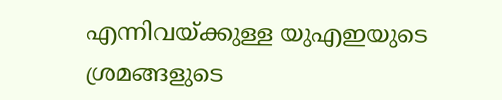എന്നിവയ്ക്കുള്ള യുഎഇയുടെ ശ്രമങ്ങളുടെ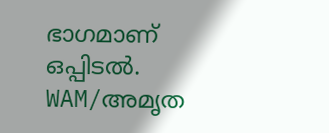ഭാഗമാണ് ഒപ്പിടൽ.
WAM/അമൃത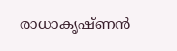രാധാകൃഷ്ണൻ